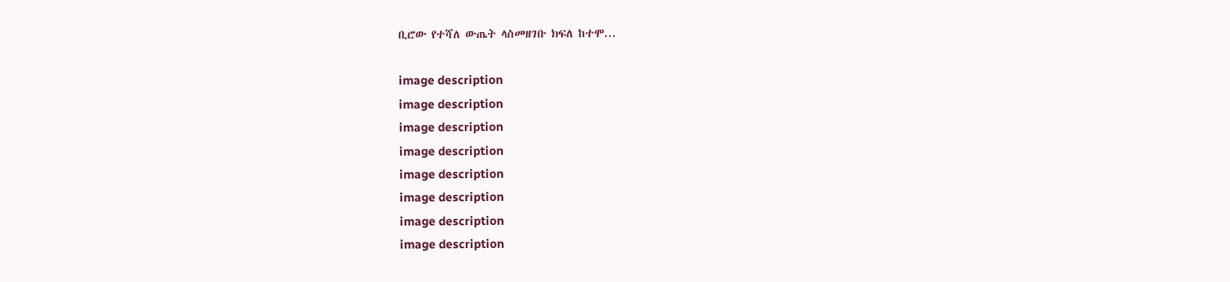ቢሮው የተሻለ ውጤት ላስመዘገቡ ክፍለ ከተሞ...

image description
image description
image description
image description
image description
image description
image description
image description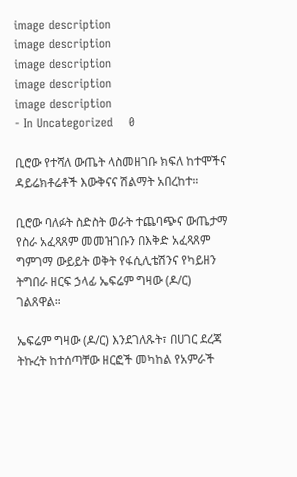image description
image description
image description
image description
image description
- In Uncategorized    0

ቢሮው የተሻለ ውጤት ላስመዘገቡ ክፍለ ከተሞችና ዳይሬክቶሬቶች እውቅናና ሽልማት አበረከተ።

ቢሮው ባለፉት ስድስት ወራት ተጨባጭና ውጤታማ የስራ አፈጻጸም መመዝገቡን በእቅድ አፈጻጸም ግምገማ ውይይት ወቅት የፋሲሊቴሽንና የካይዘን ትግበራ ዘርፍ ኃላፊ ኤፍሬም ግዛው (ዶ/ር) ገልጸዋል።

ኤፍሬም ግዛው (ዶ/ር) እንደገለጹት፣ በሀገር ደረጃ ትኩረት ከተሰጣቸው ዘርፎች መካከል የአምራች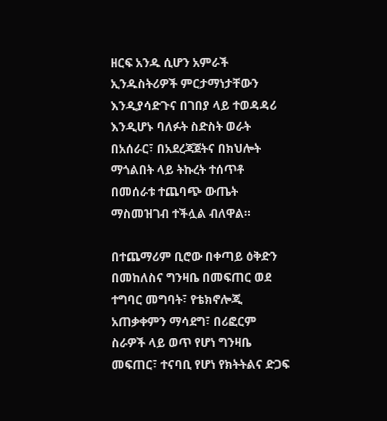ዘርፍ አንዱ ሲሆን አምራች ኢንዱስትሪዎች ምርታማነታቸውን እንዲያሳድጉና በገበያ ላይ ተወዳዳሪ እንዲሆኑ ባለፉት ስድስት ወራት በአሰራር፣ በአደረጃጀትና በክህሎት ማጎልበት ላይ ትኩረት ተሰጥቶ በመሰራቱ ተጨባጭ ውጤት ማስመዝገብ ተችሏል ብለዋል።

በተጨማሪም ቢሮው በቀጣይ ዕቅድን በመከለስና ግንዛቤ በመፍጠር ወደ ተግባር መግባት፣ የቴክኖሎጂ አጠቃቀምን ማሳደግ፣ በሪፎርም ስራዎች ላይ ወጥ የሆነ ግንዛቤ መፍጠር፣ ተናባቢ የሆነ የክትትልና ድጋፍ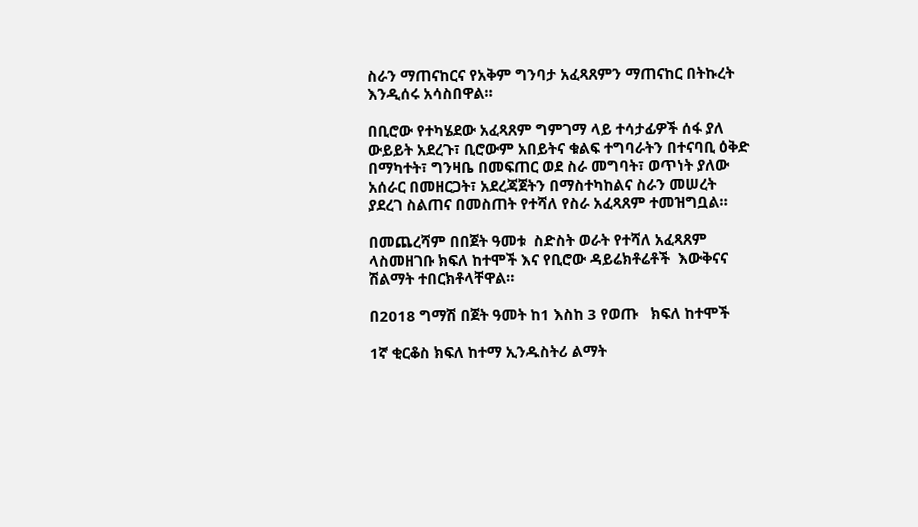ስራን ማጠናከርና የአቅም ግንባታ አፈጻጸምን ማጠናከር በትኩረት እንዲሰሩ አሳስበዋል።

በቢሮው የተካሄደው አፈጻጸም ግምገማ ላይ ተሳታፊዎች ሰፋ ያለ ውይይት አደረጉ፣ ቢሮውም አበይትና ቁልፍ ተግባራትን በተናባቢ ዕቅድ በማካተት፣ ግንዛቤ በመፍጠር ወደ ስራ መግባት፣ ወጥነት ያለው አሰራር በመዘርጋት፣ አደረጃጀትን በማስተካከልና ስራን መሠረት ያደረገ ስልጠና በመስጠት የተሻለ የስራ አፈጻጸም ተመዝግቧል።

በመጨረሻም በበጀት ዓመቱ  ስድስት ወራት የተሻለ አፈጻጸም ላስመዘገቡ ክፍለ ከተሞች እና የቢሮው ዳይሬክቶሬቶች  እውቅናና ሽልማት ተበርክቶላቸዋል።

በ2018 ግማሽ በጀት ዓመት ከ1 እስከ 3 የወጡ   ክፍለ ከተሞች

1ኛ ቂርቆስ ክፍለ ከተማ ኢንዱስትሪ ልማት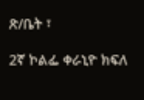ጽ/ቤት ፣

2ኛ ኮልፌ ቀራኒዮ ክፍለ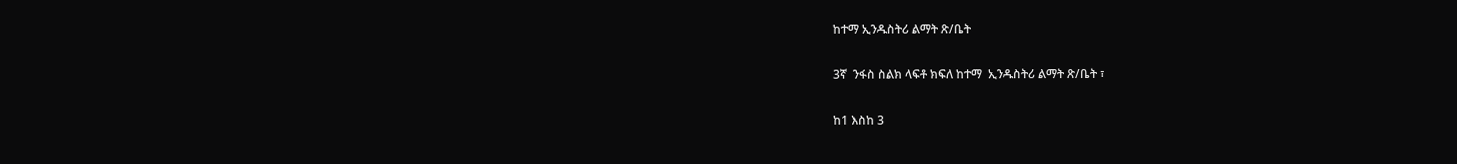ከተማ ኢንዱስትሪ ልማት ጽ/ቤት

3ኛ  ንፋስ ስልክ ላፍቶ ክፍለ ከተማ  ኢንዱስትሪ ልማት ጽ/ቤት ፣

ከ1 እስከ 3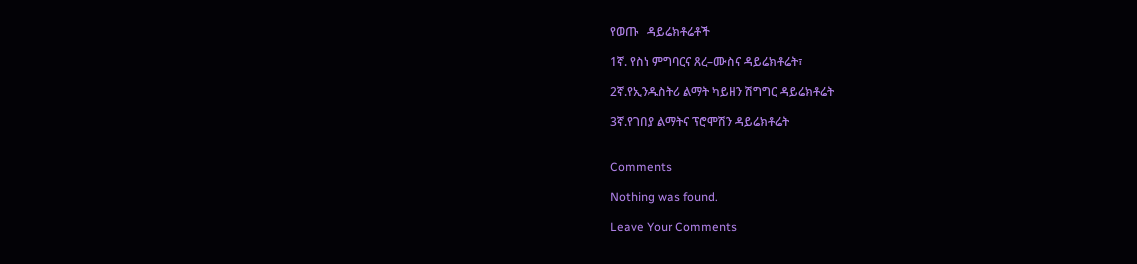የወጡ   ዳይሬክቶሬቶች

1ኛ. የስነ ምግባርና ጸረ–ሙስና ዳይሬክቶሬት፣

2ኛ.የኢንዱስትሪ ልማት ካይዘን ሽግግር ዳይሬክቶሬት

3ኛ.የገበያ ልማትና ፕሮሞሽን ዳይሬክቶሬት


Comments

Nothing was found.

Leave Your Comments